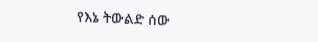የእኔ ትውልድ ሰው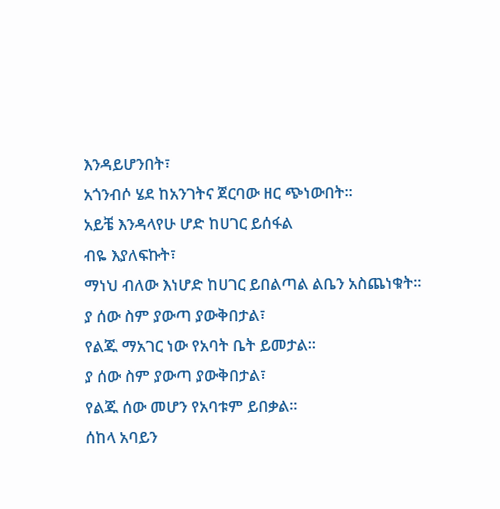እንዳይሆንበት፣
አጎንብሶ ሄደ ከአንገትና ጀርባው ዘር ጭነውበት።
አይቼ እንዳላየሁ ሆድ ከሀገር ይሰፋል
ብዬ እያለፍኩት፣
ማነህ ብለው እነሆድ ከሀገር ይበልጣል ልቤን አስጨነቁት።
ያ ሰው ስም ያውጣ ያውቅበታል፣
የልጁ ማአገር ነው የአባት ቤት ይመታል።
ያ ሰው ስም ያውጣ ያውቅበታል፣
የልጁ ሰው መሆን የአባቱም ይበቃል።
ሰከላ አባይን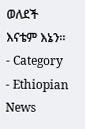ወለደች
እናቴም እኔን።
- Category
- Ethiopian News